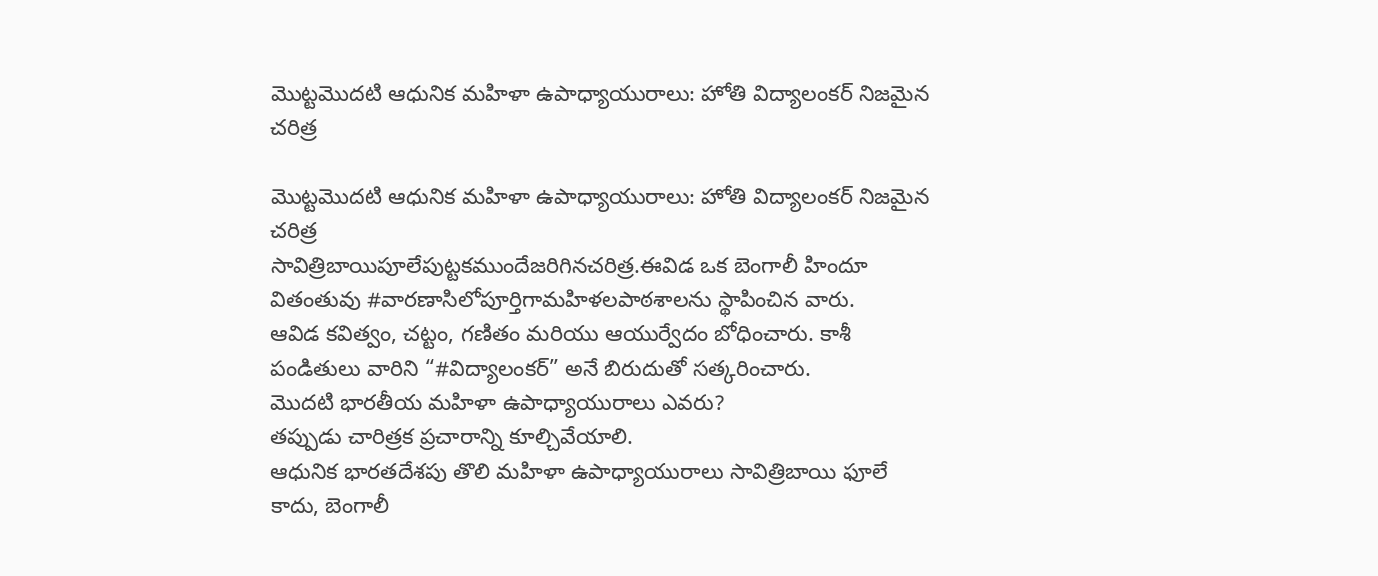మొట్టమొదటి ఆధునిక మహిళా ఉపాధ్యాయురాలు: హోతి విద్యాలంకర్ నిజమైన చరిత్ర

మొట్టమొదటి ఆధునిక మహిళా ఉపాధ్యాయురాలు: హోతి విద్యాలంకర్ నిజమైన చరిత్ర
సావిత్రిబాయిపూలేపుట్టకముందేజరిగినచరిత్ర.ఈవిడ ఒక బెంగాలీ హిందూ వితంతువు #వారణాసిలోపూర్తిగామహిళలపాఠశాలను స్థాపించిన వారు.
ఆవిడ కవిత్వం, చట్టం, గణితం మరియు ఆయుర్వేదం బోధించారు. కాశీ పండితులు వారిని “#విద్యాలంకర్” అనే బిరుదుతో సత్కరించారు.
మొదటి భారతీయ మహిళా ఉపాధ్యాయురాలు ఎవరు?
తప్పుడు చారిత్రక ప్రచారాన్ని కూల్చివేయాలి.
ఆధునిక భారతదేశపు తొలి మహిళా ఉపాధ్యాయురాలు సావిత్రిబాయి ఫూలే కాదు, బెంగాలీ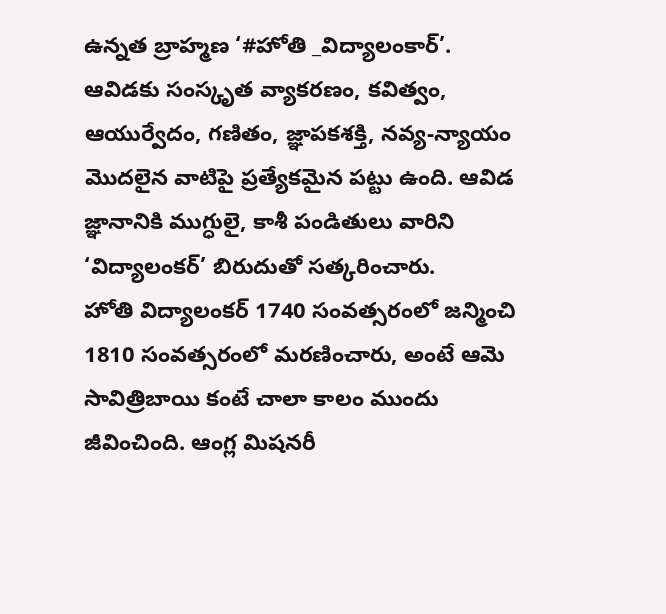ఉన్నత బ్రాహ్మణ ‘#హోతి _విద్యాలంకార్’.
ఆవిడకు సంస్కృత వ్యాకరణం, కవిత్వం, ఆయుర్వేదం, గణితం, జ్ఞాపకశక్తి, నవ్య-న్యాయం మొదలైన వాటిపై ప్రత్యేకమైన పట్టు ఉంది. ఆవిడ జ్ఞానానికి ముగ్ధులై, కాశీ పండితులు వారిని ‘విద్యాలంకర్’ బిరుదుతో సత్కరించారు.
హోతి విద్యాలంకర్ 1740 సంవత్సరంలో జన్మించి 1810 సంవత్సరంలో మరణించారు, అంటే ఆమె సావిత్రిబాయి కంటే చాలా కాలం ముందు జీవించింది. ఆంగ్ల మిషనరీ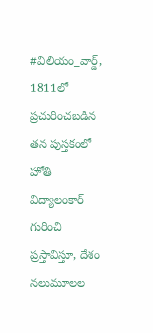#విలియం_వార్డ్, 1811లో ప్రచురించబడిన తన పుస్తకంలో హోతి విద్యాలంకార్ గురించి ప్రస్తావిస్తూ, దేశం నలుమూలల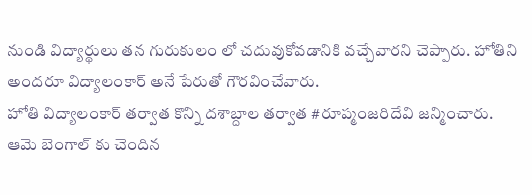నుండి విద్యార్థులు తన గురుకులం లో చదువుకోవడానికి వచ్చేవారని చెప్పారు. హోతిని అందరూ విద్యాలంకార్ అనే పేరుతో గౌరవించేవారు.
హోతి విద్యాలంకార్ తర్వాత కొన్ని దశాబ్దాల తర్వాత #రూప్మంజరిదేవి జన్మించారు. ఆమె బెంగాల్ కు చెందిన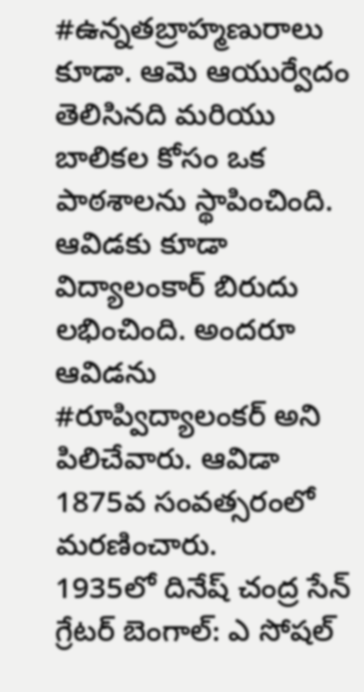#ఉన్నతబ్రాహ్మణురాలు కూడా. ఆమె ఆయుర్వేదం తెలిసినది మరియు బాలికల కోసం ఒక పాఠశాలను స్థాపించింది. ఆవిడకు కూడా విద్యాలంకార్ బిరుదు లభించింది. అందరూ ఆవిడను #రూప్విద్యాలంకర్ అని పిలిచేవారు. ఆవిడా 1875వ సంవత్సరంలో మరణించారు.
1935లో దినేష్ చంద్ర సేన్ గ్రేటర్ బెంగాల్: ఎ సోషల్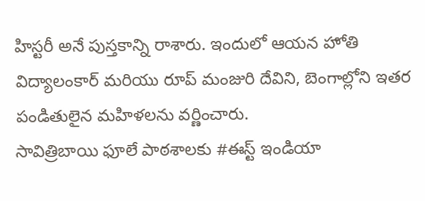హిస్టరీ అనే పుస్తకాన్ని రాశారు. ఇందులో ఆయన హోతి విద్యాలంకార్ మరియు రూప్ మంజురి దేవిని, బెంగాల్లోని ఇతర పండితులైన మహిళలను వర్ణించారు.
సావిత్రిబాయి ఫూలే పాఠశాలకు #ఈస్ట్ ఇండియా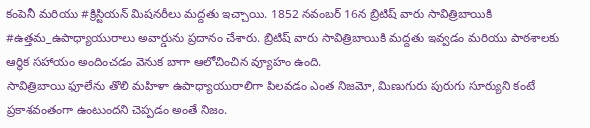కంపెనీ మరియు #క్రిస్టియన్ మిషనరీలు మద్దతు ఇచ్చాయి. 1852 నవంబర్ 16న బ్రిటిష్ వారు సావిత్రిబాయికి #ఉత్తమ_ఉపాధ్యాయురాలు అవార్డును ప్రదానం చేశారు. బ్రిటిష్ వారు సావిత్రిబాయికి మద్దతు ఇవ్వడం మరియు పాఠశాలకు ఆర్థిక సహాయం అందించడం వెనుక బాగా ఆలోచించిన వ్యూహం ఉంది.
సావిత్రిబాయి ఫూలేను తొలి మహిళా ఉపాధ్యాయురాలిగా పిలవడం ఎంత నిజమో, మిణుగురు పురుగు సూర్యుని కంటే ప్రకాశవంతంగా ఉంటుందని చెప్పడం అంతే నిజం.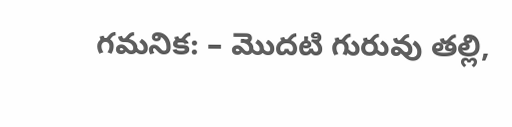గమనిక: – మొదటి గురువు తల్లి,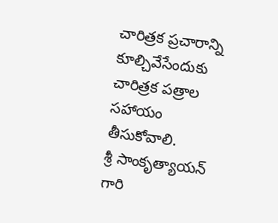చారిత్రక ప్రచారాన్ని కూల్చివేసేందుకు చారిత్రక పత్రాల సహాయం తీసుకోవాలి.
శ్రీ సాంకృత్యాయన్ గారి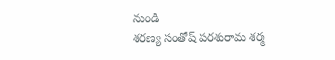నుండి
శరణ్య సంతోష్ పరశురామ శర్మ